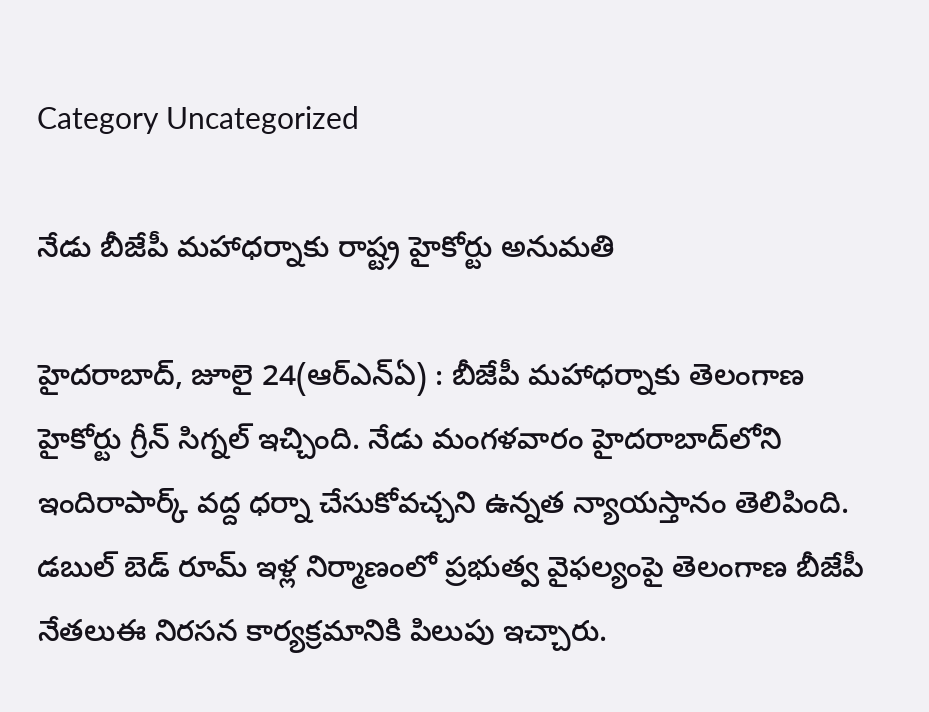Category Uncategorized

నేడు బీజేపీ మహాధర్నాకు రాష్ట్ర హైకోర్టు అనుమతి

హైదరాబాద్‌, జూలై 24(ఆర్‌ఎన్‌ఏ) : బీజేపీ మహాధర్నాకు తెలంగాణ హైకోర్టు గ్రీన్‌ ‌సిగ్నల్‌ ఇచ్చింది. నేడు మంగళవారం హైదరాబాద్‌లోని ఇందిరాపార్క్ ‌వద్ద ధర్నా చేసుకోవచ్చని ఉన్నత న్యాయస్తానం తెలిపింది. డబుల్‌ ‌బెడ్‌ ‌రూమ్‌ ఇళ్ల నిర్మాణంలో ప్రభుత్వ వైఫల్యంపై తెలంగాణ బీజేపీ నేతలుఈ నిరసన కార్యక్రమానికి పిలుపు ఇచ్చారు.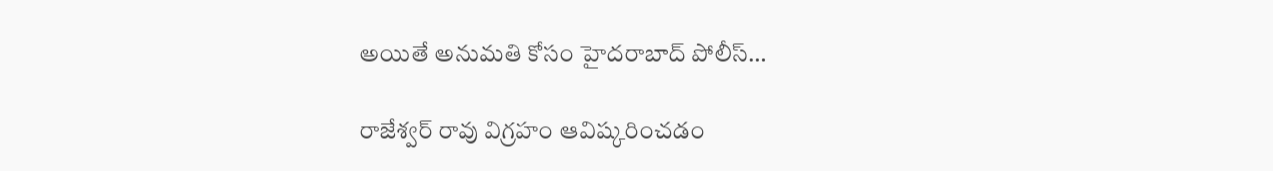అయితే అనుమతి కోసం హైదరాబాద్‌ ‌పోలీస్‌…

రాజేశ్వర్‌ ‌రావు విగ్రహం ఆవిష్కరించడం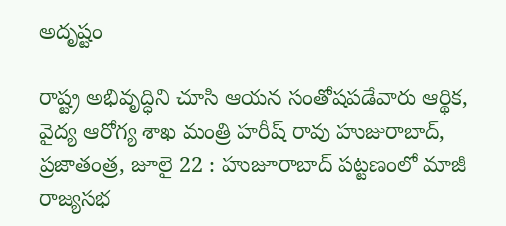అదృష్టం

రాష్ట్ర అభివృద్ధిని చూసి ఆయన సంతోషపడేవారు ఆర్థిక, వైద్య ఆరోగ్య శాఖ మంత్రి హరీష్‌ ‌రావు హుజురాబాద్‌, ప్రజాతంత్ర, జూలై 22 : హుజూరాబాద్‌ ‌పట్టణంలో మాజీ రాజ్యసభ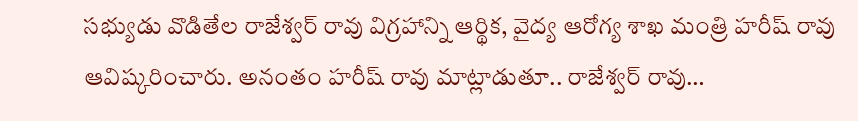సభ్యుడు వొడితేల రాజేశ్వర్‌ ‌రావు విగ్రహాన్ని ఆర్థిక, వైద్య ఆరోగ్య శాఖ మంత్రి హరీష్‌ ‌రావు ఆవిష్కరించారు. అనంతం హరీష్‌ ‌రావు మాట్లాడుతూ.. రాజేశ్వర్‌ ‌రావు…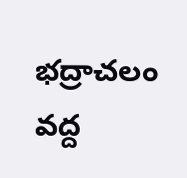భద్రాచలం వద్ద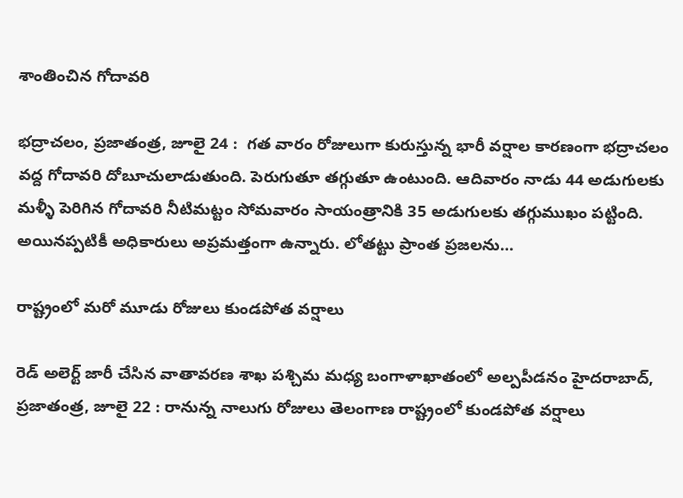శాంతించిన గోదావరి

భద్రాచలం, ప్రజాతంత్ర, జూలై 24 :  గత వారం రోజులుగా కురుస్తున్న భారీ వర్షాల కారణంగా భద్రాచలం వద్ద గోదావరి దోబూచులాడుతుంది. పెరుగుతూ తగ్గుతూ ఉంటుంది. ఆదివారం నాడు 44 అడుగులకు మళ్ళీ పెరిగిన గోదావరి నీటిమట్టం సోమవారం సాయంత్రానికి 35 అడుగులకు తగ్గుముఖం పట్టింది. అయినప్పటికీ అధికారులు అప్రమత్తంగా ఉన్నారు. లోతట్టు ప్రాంత ప్రజలను…

రాష్ట్రంలో మరో మూడు రోజులు కుండపోత వర్షాలు

రెడ్‌ అలెర్ట్ ‌జారీ చేసిన వాతావరణ శాఖ పశ్చిమ మధ్య బంగాళాఖాతంలో అల్పపీడనం హైదరాబాద్‌, ప్రజాతంత్ర, జూలై 22 : రానున్న నాలుగు రోజులు తెలంగాణ రాష్ట్రంలో కుండపోత వర్షాలు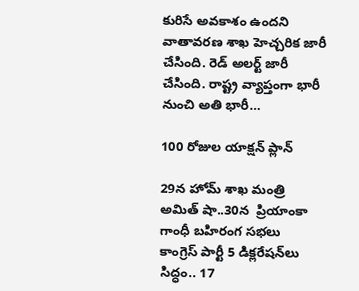కురిసే అవకాశం ఉందని వాతావరణ శాఖ హెచ్చరిక జారీ చేసింది. రెడ్‌ అలర్ట్ ‌జారీ చేసింది. రాష్ట్ర వ్యాప్తంగా భారీ నుంచి అతి భారీ…

100 రోజుల యాక్షన్‌ ‌ప్లాన్‌

29న హోమ్‌ ‌శాఖ మంత్రి అమిత్‌ ‌షా..30న  ప్రియాంకా గాంధీ బహిరంగ సభలు  కాంగ్రెస్‌ ‌పార్టీ 5 డిక్లరేషన్‌లు సిద్ధం.. 17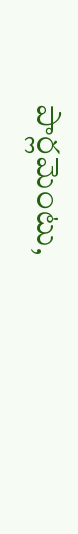పార్లమెంటు,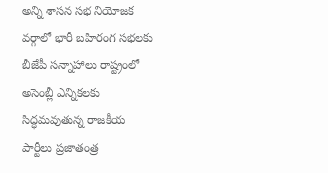అన్ని శాసన సభ నియోజక వర్గాలో భారీ బహిరంగ సభలకు బీజేపీ సన్నాహాలు రాష్ట్రంలో అసెంబ్లీ ఎన్నికలకు సిద్ధమవుతున్న రాజకీయ పార్టీలు ప్రజాతంత్ర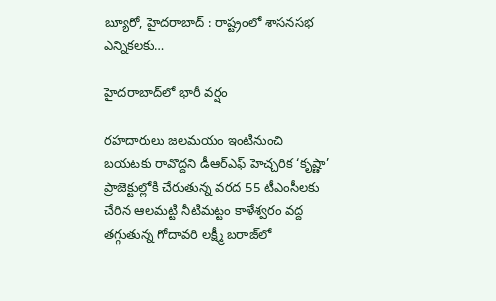బ్యూరో, హైదరాబాద్‌ : రాష్ట్రంలో శాసనసభ ఎన్నికలకు…

హైదరాబాద్‌లో భారీ వర్షం

రహదారులు జలమయం ఇంటినుంచి బయటకు రావొద్దని డీఆర్‌ఎఫ్‌ ‌హెచ్చరిక ‘కృష్ణా’ ప్రాజెక్టుల్లోకి చేరుతున్న వరద 55 టీఎంసీలకు చేరిన ఆలమట్టి నీటిమట్టం కాళేశ్వరం వద్ద తగ్గుతున్న గోదావరి లక్ష్మీ బరాజ్‌లో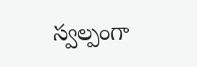స్వల్పంగా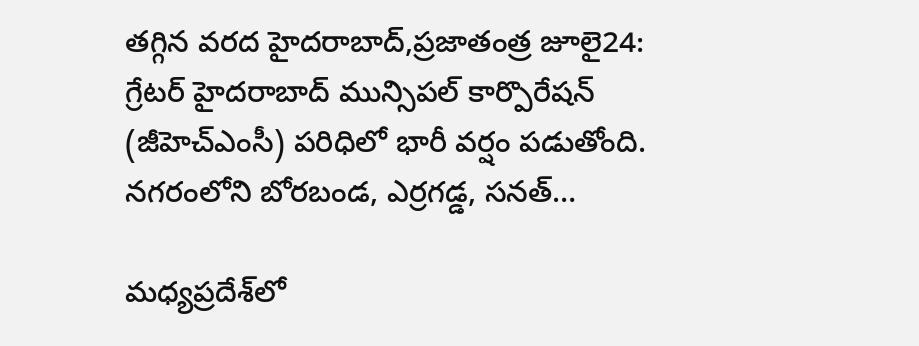తగ్గిన వరద హైదరాబాద్‌,ప్రజాతంత్ర జూలై24: గ్రేటర్‌ ‌హైదరాబాద్‌ ‌మున్సిపల్‌ ‌కార్పొరేషన్‌ (జీహెచ్‌ఎం‌సీ) పరిధిలో భారీ వర్షం పడుతోంది. నగరంలోని బోరబండ, ఎర్రగడ్డ, సనత్‌…

మధ్యప్రదేశ్‌లో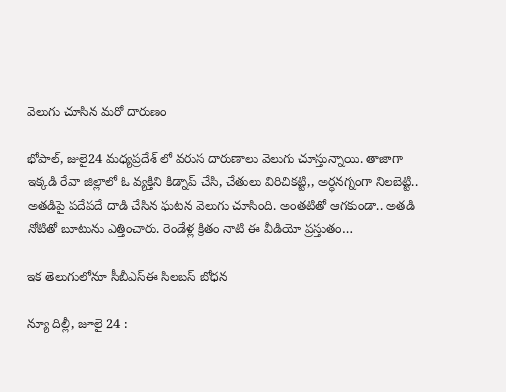వెలుగు చూసిన మరో దారుణం

భోపాల్‌, జులై24 మధ్యప్రదేశ్‌ ‌లో వరుస దారుణాలు వెలుగు చూస్తున్నాయి. తాజాగా ఇక్కడి రేవా జిల్లాలో ఓ వ్యక్తిని కిడ్నాప్‌ ‌చేసి, చేతులు విరిచికట్టి,, అర్ధనగ్నంగా నిలబెట్టి.. అతడిపై పదేపదే దాడి చేసిన ఘటన వెలుగు చూసింది. అంతటితో ఆగకుండా.. అతడి నోటితో బూటును ఎత్తించారు. రెండేళ్ల క్రితం నాటి ఈ వీడియో ప్రస్తుతం…

ఇక తెలుగులోనూ సీబీఎస్‌ఈ ‌సిలబస్‌ ‌బోధన

న్యూ దిల్లీ, జూలై 24 :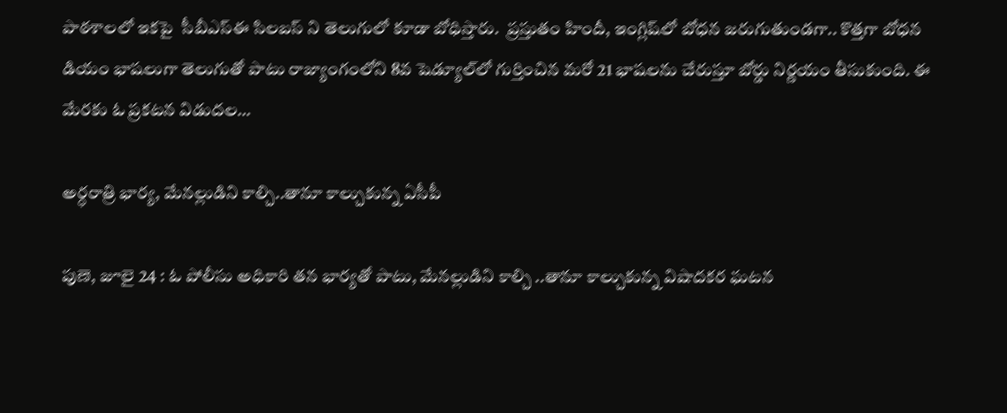పాఠశాలలో ఇకపై  సీబీఎస్‌ఈ ‌సిలబస్‌ ‌ని తెలుగులో కూడా బోధిస్తారు.  ప్రస్తుతం హిందీ, ఇంగ్లిష్‌లో బోధన జరుగుతుండగా.. కొత్తగా బోధన డియం భాషలుగా తెలుగుతో పాటు రాజ్యాంగంలోని 8వ షెడ్యూల్‌లో గుర్తించిన మరో 21 భాషలను చేరుస్తూ బోర్డు నిర్ణయం తీసుకుంది. ఈ మేరకు ఓ ప్రకటన విడుదల…

అర్ధరాత్రి భార్య, మేనల్లుడిని కాల్చి..తానూ కాల్చుకున్న ఏసీపీ

పుణె, జూలై 24 : ఓ పోలీసు అధికారి తన భార్యతో పాటు, మేనల్లుడిని కాల్చి ..తానూ కాల్చుకున్న విషాదకర ఘటన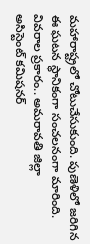మహారాష్ట్రలో చోటుచేసుకుంది. పుణెళిలో జరిగిన ఈ ఘటన స్థానికంగా సంచలనంగా మారింది. వివరాల ప్రకారం.. అమరావతి జిల్లా అసిస్టెంట్‌ ‌కమిషనర్‌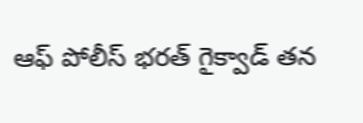ఆఫ్‌ ‌పోలీస్‌ ‌భరత్‌ ‌గైక్వాడ్‌ ‌తన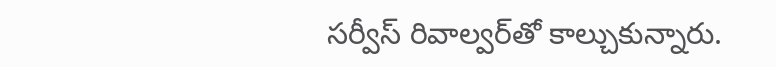సర్వీస్‌ ‌రివాల్వర్‌తో కాల్చుకున్నారు.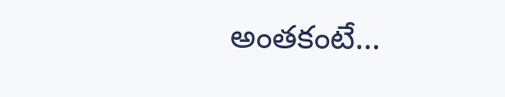అంతకంటే…